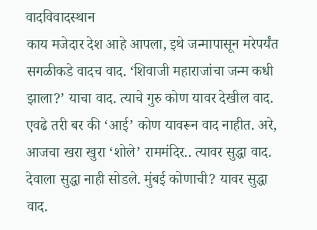वादविवादस्थान
काय मजेदार देश आहे आपला, इथे जन्मापासून मरेपर्यंत सगळीकडे वादच वाद. ‘शिवाजी महाराजांचा जन्म कधी झाला?’ याचा वाद. त्याचे गुरु कोण यावर देखील वाद. एवढे तरी बर की ‘आई’ कोण यावरून वाद नाहीत. अरे, आजचा खरा खुरा ‘शोले’ राममंदिर.. त्यावर सुद्धा वाद. देवाला सुद्धा नाही सोडले. मुंबई कोणाची? यावर सुद्धा वाद.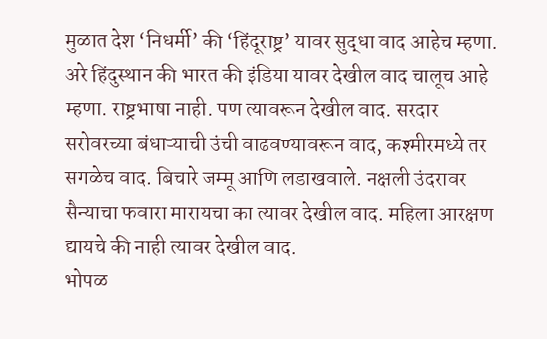मुळात देश ‘निधर्मी’ की ‘हिंदूराष्ट्र’ यावर सुद्धा वाद आहेच म्हणा. अरे हिंदुस्थान की भारत की इंडिया यावर देखील वाद चालूच आहे म्हणा. राष्ट्रभाषा नाही. पण त्यावरून देखील वाद. सरदार सरोवरच्या बंधाऱ्याची उंची वाढवण्यावरून वाद, कश्मीरमध्ये तर सगळेच वाद. बिचारे जम्मू आणि लडाखवाले. नक्षली उंदरावर सैन्याचा फवारा मारायचा का त्यावर देखील वाद. महिला आरक्षण द्यायचे की नाही त्यावर देखील वाद.
भोपळ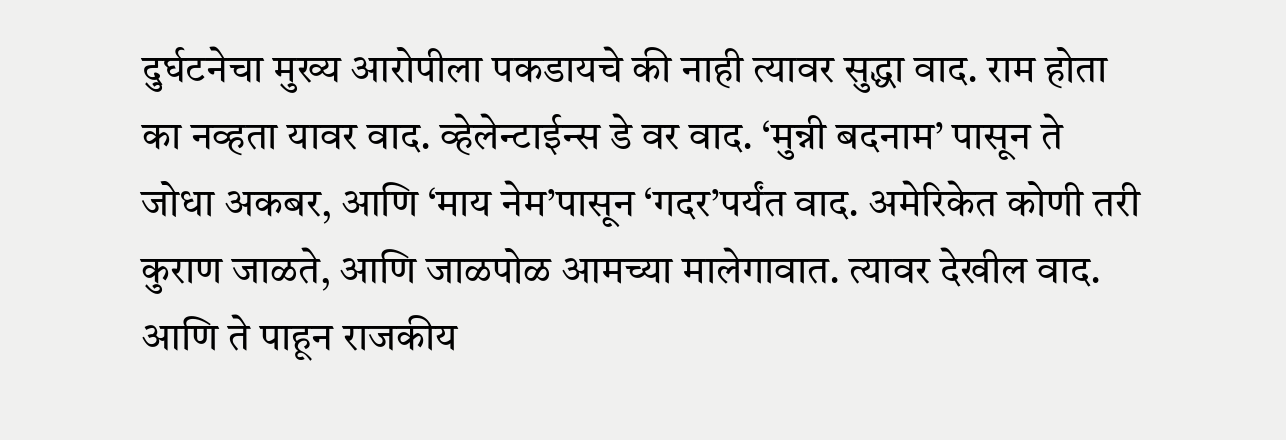दुर्घटनेचा मुख्य आरोपीला पकडायचे की नाही त्यावर सुद्धा वाद. राम होता का नव्हता यावर वाद. व्हेलेन्टाईन्स डे वर वाद. ‘मुन्नी बदनाम’ पासून ते जोधा अकबर, आणि ‘माय नेम’पासून ‘गदर’पर्यंत वाद. अमेरिकेत कोणी तरी कुराण जाळते, आणि जाळपोळ आमच्या मालेगावात. त्यावर देखील वाद. आणि ते पाहून राजकीय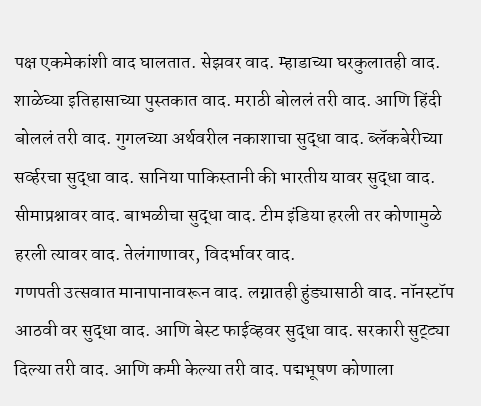पक्ष एकमेकांशी वाद घालतात. सेझवर वाद. म्हाडाच्या घरकुलातही वाद. शाळेच्या इतिहासाच्या पुस्तकात वाद. मराठी बोललं तरी वाद. आणि हिंदी बोललं तरी वाद. गुगलच्या अर्थवरील नकाशाचा सुद्धा वाद. ब्लॅकबेरीच्या सर्व्हरचा सुद्धा वाद. सानिया पाकिस्तानी की भारतीय यावर सुद्धा वाद. सीमाप्रश्नावर वाद. बाभळीचा सुद्धा वाद. टीम इंडिया हरली तर कोणामुळे हरली त्यावर वाद. तेलंगाणावर, विदर्भावर वाद.
गणपती उत्सवात मानापानावरून वाद. लग्नातही हुंड्यासाठी वाद. नॉनस्टॉप आठवी वर सुद्धा वाद. आणि बेस्ट फाईव्हवर सुद्धा वाद. सरकारी सुट्ट्या दिल्या तरी वाद. आणि कमी केल्या तरी वाद. पद्मभूषण कोणाला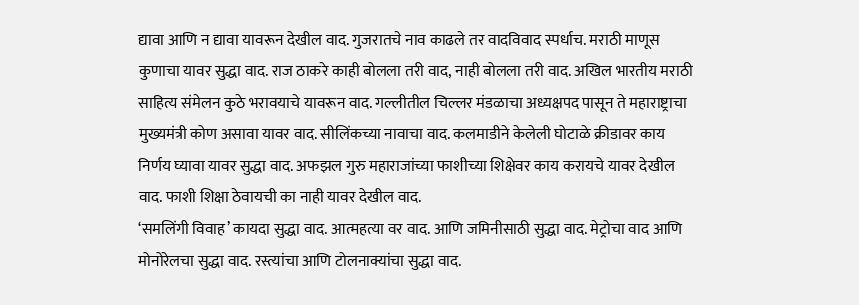द्यावा आणि न द्यावा यावरून देखील वाद. गुजरातचे नाव काढले तर वादविवाद स्पर्धाच. मराठी माणूस कुणाचा यावर सुद्धा वाद. राज ठाकरे काही बोलला तरी वाद, नाही बोलला तरी वाद. अखिल भारतीय मराठी साहित्य संमेलन कुठे भरावयाचे यावरून वाद. गल्लीतील चिल्लर मंडळाचा अध्यक्षपद पासून ते महाराष्ट्राचा मुख्यमंत्री कोण असावा यावर वाद. सीलिंकच्या नावाचा वाद. कलमाडीने केलेली घोटाळे क्रीडावर काय निर्णय घ्यावा यावर सुद्धा वाद. अफझल गुरु महाराजांच्या फाशीच्या शिक्षेवर काय करायचे यावर देखील वाद. फाशी शिक्षा ठेवायची का नाही यावर देखील वाद.
‘समलिंगी विवाह’ कायदा सुद्धा वाद. आत्महत्या वर वाद. आणि जमिनीसाठी सुद्धा वाद. मेट्रोचा वाद आणि मोनोरेलचा सुद्धा वाद. रस्त्यांचा आणि टोलनाक्यांचा सुद्धा वाद.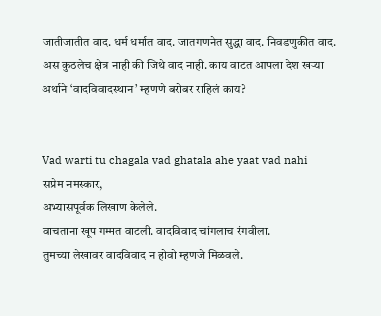जातीजातीत वाद. धर्म धर्मात वाद. जातगणनेत सुद्धा वाद. निवडणुकीत वाद. अस कुठलेच क्षेत्र नाही की जिथे वाद नाही. काय वाटत आपला देश खऱ्या अर्थाने ‘वादविवादस्थान’ म्हणणे बरोबर राहिलं काय?


Vad warti tu chagala vad ghatala ahe yaat vad nahi
सप्रेम नमस्कार,
अभ्यासपूर्वक लिखाण केलेले.
वाचताना खूप गम्मत वाटली. वादविवाद चांगलाच रंगवीला.
तुमच्या लेखावर वादविवाद न होवो म्हणजे मिळवले.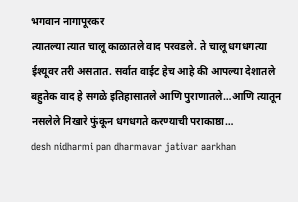भगवान नागापूरकर
त्यातल्या त्यात चालू काळातले वाद परवडले. ते चालू धगधगत्या ईश्यूवर तरी असतात. सर्वात वाईट हेच आहे की आपल्या देशातले बहुतेक वाद हे सगळे इतिहासातले आणि पुराणातले…आणि त्यातून नसलेले निखारे फुंकून धगधगते करण्याची पराकाष्ठा…
desh nidharmi pan dharmavar jativar aarkhan